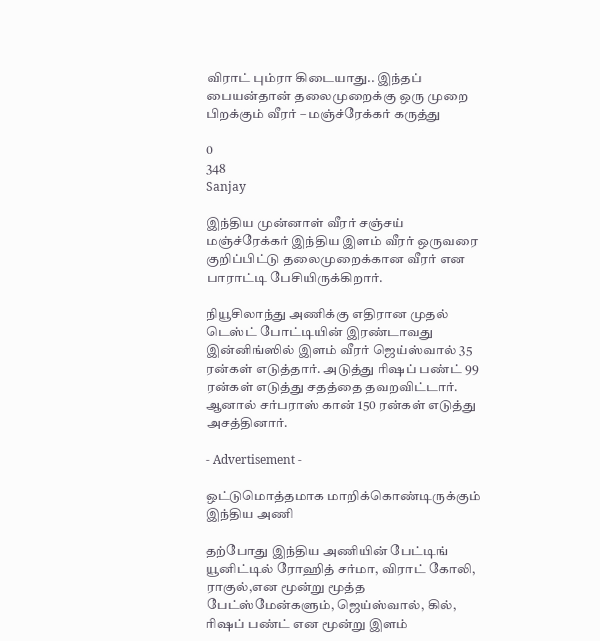விராட் பும்ரா கிடையாது.. இந்தப் பையன்தான் தலைமுறைக்கு ஒரு முறை பிறக்கும் வீரர் – மஞ்ச்ரேக்கர் கருத்து

0
348
Sanjay

இந்திய முன்னாள் வீரர் சஞ்சய் மஞ்ச்ரேக்கர் இந்திய இளம் வீரர் ஒருவரை குறிப்பிட்டு தலைமுறைக்கான வீரர் என பாராட்டி பேசியிருக்கிறார்.

நியூசிலாந்து அணிக்கு எதிரான முதல் டெஸ்ட் போட்டியின் இரண்டாவது இன்னிங்ஸில் இளம் வீரர் ஜெய்ஸ்வால் 35 ரன்கள் எடுத்தார். அடுத்து ரிஷப் பண்ட் 99 ரன்கள் எடுத்து சதத்தை தவறவிட்டார். ஆனால் சர்பராஸ் கான் 150 ரன்கள் எடுத்து அசத்தினார்.

- Advertisement -

ஒட்டுமொத்தமாக மாறிக்கொண்டிருக்கும் இந்திய அணி

தற்போது இந்திய அணியின் பேட்டிங் யூனிட்டில் ரோஹித் சர்மா, விராட் கோலி, ராகுல்,என மூன்று மூத்த பேட்ஸ்மேன்களும், ஜெய்ஸ்வால், கில், ரிஷப் பண்ட் என மூன்று இளம்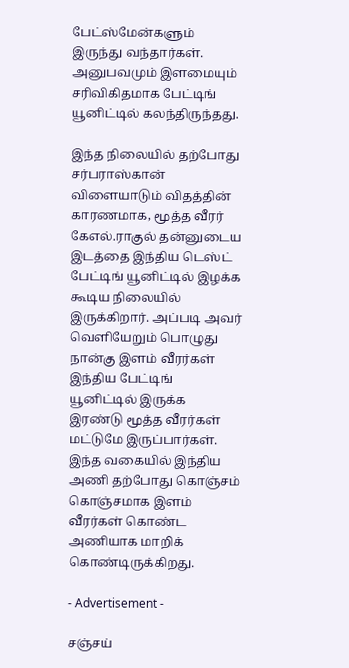பேட்ஸ்மேன்களும் இருந்து வந்தார்கள். அனுபவமும் இளமையும் சரிவிகிதமாக பேட்டிங் யூனிட்டில் கலந்திருந்தது.

இந்த நிலையில் தற்போது சர்பராஸ்கான் விளையாடும் விதத்தின் காரணமாக, மூத்த வீரர் கேஎல்.ராகுல் தன்னுடைய இடத்தை இந்திய டெஸ்ட் பேட்டிங் யூனிட்டில் இழக்க கூடிய நிலையில் இருக்கிறார். அப்படி அவர் வெளியேறும் பொழுது நான்கு இளம் வீரர்கள் இந்திய பேட்டிங் யூனிட்டில் இருக்க இரண்டு மூத்த வீரர்கள் மட்டுமே இருப்பார்கள். இந்த வகையில் இந்திய அணி தற்போது கொஞ்சம் கொஞ்சமாக இளம் வீரர்கள் கொண்ட அணியாக மாறிக் கொண்டிருக்கிறது.

- Advertisement -

சஞ்சய்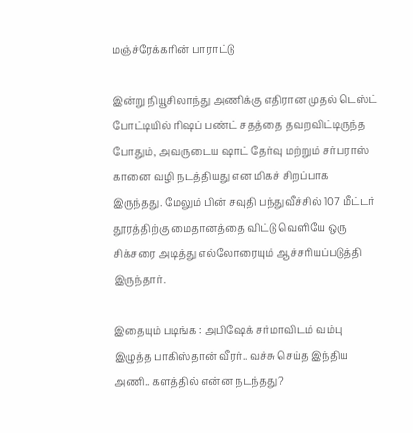மஞ்ச்ரேக்கரின் பாராட்டு

இன்று நியூசிலாந்து அணிக்கு எதிரான முதல் டெஸ்ட் போட்டியில் ரிஷப் பண்ட் சதத்தை தவறவிட்டிருந்த போதும், அவருடைய ஷாட் தேர்வு மற்றும் சர்பராஸ் கானை வழி நடத்தியது என மிகச் சிறப்பாக இருந்தது. மேலும் பின் சவுதி பந்துவீச்சில் 107 மீட்டர் தூரத்திற்கு மைதானத்தை விட்டு வெளியே ஒரு சிக்சரை அடித்து எல்லோரையும் ஆச்சரியப்படுத்தி இருந்தார்.

இதையும் படிங்க : அபிஷேக் சர்மாவிடம் வம்பு இழுத்த பாகிஸ்தான் வீரர்.. வச்சு செய்த இந்திய அணி.. களத்தில் என்ன நடந்தது?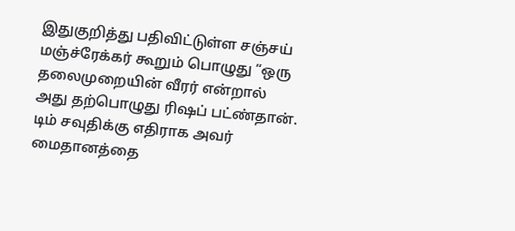இதுகுறித்து பதிவிட்டுள்ள சஞ்சய் மஞ்ச்ரேக்கர் கூறும் பொழுது “ஒரு தலைமுறையின் வீரர் என்றால் அது தற்பொழுது ரிஷப் பட்ண்தான். டிம் சவுதிக்கு எதிராக அவர் மைதானத்தை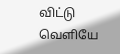விட்டு வெளியே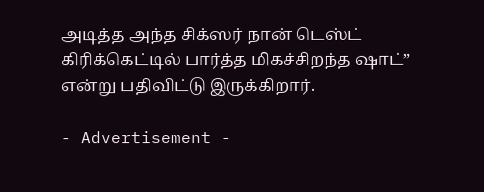அடித்த அந்த சிக்ஸர் நான் டெஸ்ட் கிரிக்கெட்டில் பார்த்த மிகச்சிறந்த ஷாட்” என்று பதிவிட்டு இருக்கிறார்.

- Advertisement -